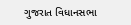ગુજરાત વિધાનસભા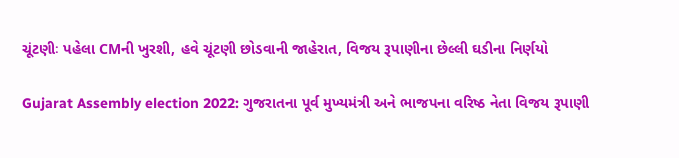ચૂંટણીઃ પહેલા CMની ખુરશી, હવે ચૂંટણી છોડવાની જાહેરાત, વિજય રૂપાણીના છેલ્લી ઘડીના નિર્ણયો

Gujarat Assembly election 2022: ગુજરાતના પૂર્વ મુખ્યમંત્રી અને ભાજપના વરિષ્ઠ નેતા વિજય રૂપાણી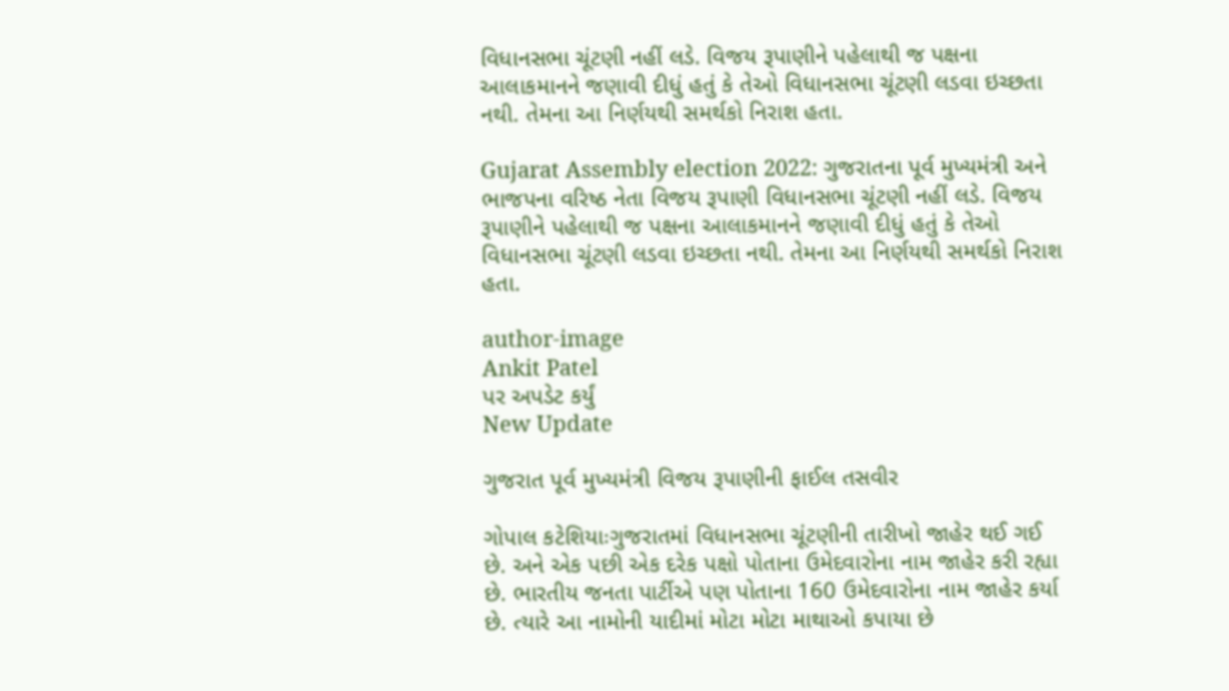વિધાનસભા ચૂંટણી નહીં લડે. વિજય રૂપાણીને પહેલાથી જ પક્ષના આલાકમાનને જણાવી દીધું હતું કે તેઓ વિધાનસભા ચૂંટણી લડવા ઇચ્છતા નથી. તેમના આ નિર્ણયથી સમર્થકો નિરાશ હતા.

Gujarat Assembly election 2022: ગુજરાતના પૂર્વ મુખ્યમંત્રી અને ભાજપના વરિષ્ઠ નેતા વિજય રૂપાણી વિધાનસભા ચૂંટણી નહીં લડે. વિજય રૂપાણીને પહેલાથી જ પક્ષના આલાકમાનને જણાવી દીધું હતું કે તેઓ વિધાનસભા ચૂંટણી લડવા ઇચ્છતા નથી. તેમના આ નિર્ણયથી સમર્થકો નિરાશ હતા.

author-image
Ankit Patel
પર અપડેટ કર્યું
New Update

ગુજરાત પૂર્વ મુખ્યમંત્રી વિજય રૂપાણીની ફાઈલ તસવીર

ગોપાલ કટેશિયાઃગુજરાતમાં વિધાનસભા ચૂંટણીની તારીખો જાહેર થઈ ગઈ છે. અને એક પછી એક દરેક પક્ષો પોતાના ઉમેદવારોના નામ જાહેર કરી રહ્યા છે. ભારતીય જનતા પાર્ટીએ પણ પોતાના 160 ઉમેદવારોના નામ જાહેર કર્યા છે. ત્યારે આ નામોની યાદીમાં મોટા મોટા માથાઓ કપાયા છે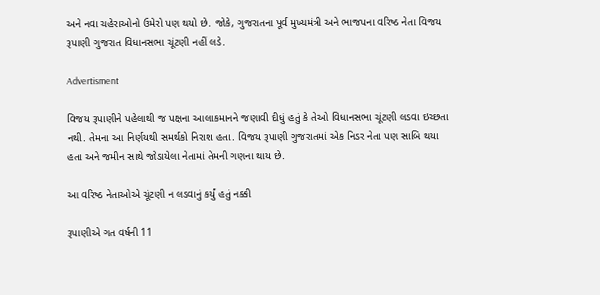અને નવા ચહેરાઓનો ઉમેરો પણ થયો છે. જોકે, ગુજરાતના પૂર્વ મુખ્યમંત્રી અને ભાજપના વરિષ્ઠ નેતા વિજય રૂપાણી ગુજરાત વિધાનસભા ચૂંટણી નહીં લડે.

Advertisment

વિજય રૂપાણીને પહેલાથી જ પક્ષના આલાકમાનને જણાવી દીધું હતું કે તેઓ વિધાનસભા ચૂંટણી લડવા ઇચ્છતા નથી. તેમના આ નિર્ણયથી સમર્થકો નિરાશ હતા. વિજય રૂપાણી ગુજરાતમાં એક નિડર નેતા પણ સાબિ થયા હતા અને જમીન સાથે જોડાયેલા નેતામાં તેમની ગણના થાય છે.

આ વરિષ્ઠ નેતાઓએ ચૂંટણી ન લડવાનું કર્યું હતું નક્કી

રૂપાણીએ ગત વર્ષની 11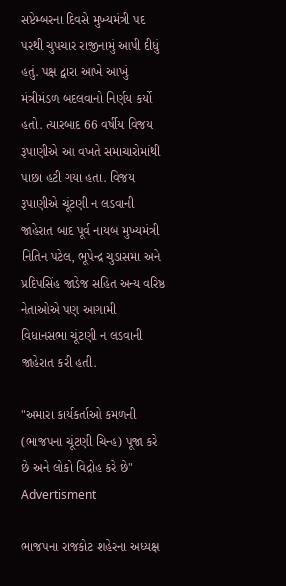સપ્ટેમ્બરના દિવસે મુખ્યમંત્રી પદ પરથી ચુપચાર રાજીનામું આપી દીધું હતું. પક્ષ દ્વારા આખે આખું મંત્રીમંડળ બદલવાનો નિર્ણય કર્યો હતો. ત્યારબાદ 66 વર્ષીય વિજય રૂપાણીએ આ વખતે સમાચારોમાંથી પાછા હટી ગયા હતા. વિજય રૂપાણીએ ચૂંટણી ન લડવાની જાહેરાત બાદ પૂર્વ નાયબ મુખ્યમંત્રી નિતિન પટેલ, ભૂપેન્દ્ર ચુડાસમા અને પ્રદિપસિંહ જાડેજ સહિત અન્ય વરિષ્ઠ નેતાઓએ પણ આગામી વિધાનસભા ચૂંટણી ન લડવાની જાહેરાત કરી હતી.

"અમારા કાર્યકર્તાઓ કમળની (ભાજપના ચૂંટણી ચિન્હ) પૂજા કરે છે અને લોકો વિદ્રોહ કરે છે"
Advertisment

ભાજપના રાજકોટ શહેરના અધ્યક્ષ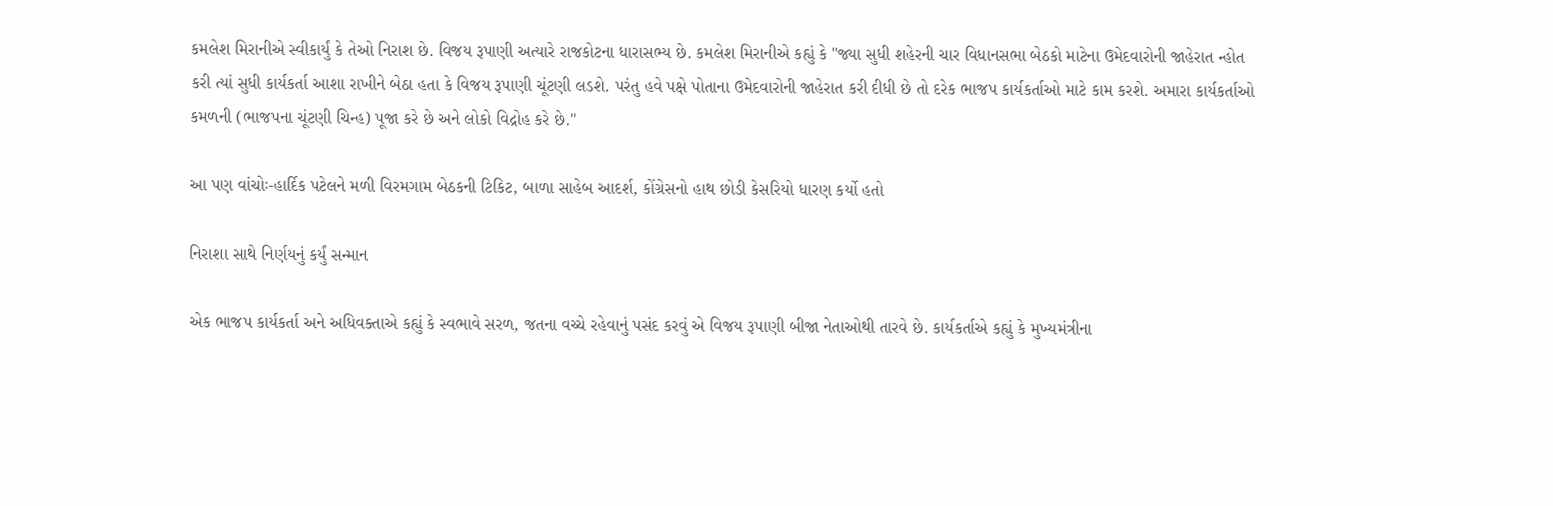કમલેશ મિરાનીએ સ્વીકાર્યું કે તેઓ નિરાશ છે. વિજય રૂપાણી અત્યારે રાજકોટના ધારાસભ્ય છે. કમલેશ મિરાનીએ કહ્યું કે "જ્યા સુધી શહેરની ચાર વિધાનસભા બેઠકો માટેના ઉમેદવારોની જાહેરાત ન્હોત કરી ત્યાં સુધી કાર્યકર્તા આશા રાખીને બેઠા હતા કે વિજય રૂપાણી ચૂંટણી લડશે. પરંતુ હવે પક્ષે પોતાના ઉમેદવારોની જાહેરાત કરી દીધી છે તો દરેક ભાજપ કાર્યકર્તાઓ માટે કામ કરશે. અમારા કાર્યકર્તાઓ કમળની (ભાજપના ચૂંટણી ચિન્હ) પૂજા કરે છે અને લોકો વિદ્રોહ કરે છે."

આ પણ વાંચોઃ-હાર્દિક પટેલને મળી વિરમગામ બેઠકની ટિકિટ, બાળા સાહેબ આદર્શ, કોંગ્રેસનો હાથ છોડી કેસરિયો ધારણ કર્યો હતો

નિરાશા સાથે નિર્ણયનું કર્યું સન્માન

એક ભાજપ કાર્યકર્તા અને અધિવક્તાએ કહ્યું કે સ્વભાવે સરળ, જતના વચ્ચે રહેવાનું પસંદ કરવું એ વિજય રૂપાણી બીજા નેતાઓથી તારવે છે. કાર્યકર્તાએ કહ્યું કે મુખ્યમંત્રીના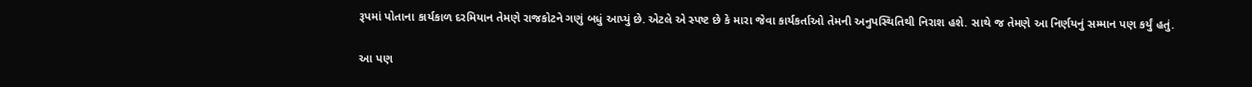રૂપમાં પોતાના કાર્યકાળ દરમિયાન તેમણે રાજકોટને ગણું બધું આપ્યું છે. એટલે એ સ્પષ્ટ છે કે મારા જેવા કાર્યકર્તાઓ તેમની અનુપસ્થિતિથી નિરાશ હશે. સાથે જ તેમણે આ નિર્ણયનું સમ્માન પણ કર્યું હતું.

આ પણ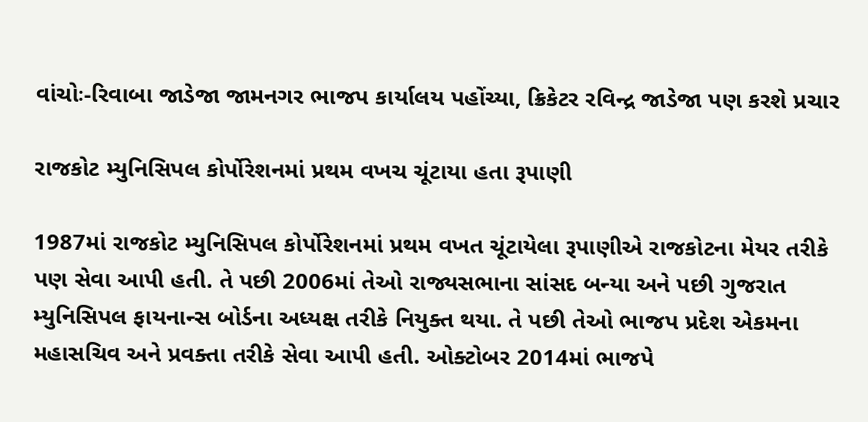વાંચોઃ-રિવાબા જાડેજા જામનગર ભાજપ કાર્યાલય પહોંચ્યા, ક્રિકેટર રવિન્દ્ર જાડેજા પણ કરશે પ્રચાર

રાજકોટ મ્યુનિસિપલ કોર્પોરેશનમાં પ્રથમ વખચ ચૂંટાયા હતા રૂપાણી

1987માં રાજકોટ મ્યુનિસિપલ કોર્પોરેશનમાં પ્રથમ વખત ચૂંટાયેલા રૂપાણીએ રાજકોટના મેયર તરીકે પણ સેવા આપી હતી. તે પછી 2006માં તેઓ રાજ્યસભાના સાંસદ બન્યા અને પછી ગુજરાત મ્યુનિસિપલ ફાયનાન્સ બોર્ડના અધ્યક્ષ તરીકે નિયુક્ત થયા. તે પછી તેઓ ભાજપ પ્રદેશ એકમના મહાસચિવ અને પ્રવક્તા તરીકે સેવા આપી હતી. ઓક્ટોબર 2014માં ભાજપે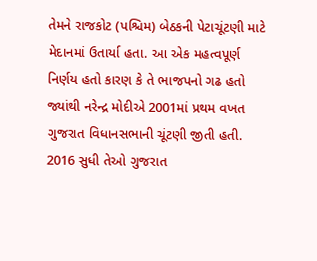તેમને રાજકોટ (પશ્ચિમ) બેઠકની પેટાચૂંટણી માટે મેદાનમાં ઉતાર્યા હતા. આ એક મહત્વપૂર્ણ નિર્ણય હતો કારણ કે તે ભાજપનો ગઢ હતો જ્યાંથી નરેન્દ્ર મોદીએ 2001માં પ્રથમ વખત ગુજરાત વિધાનસભાની ચૂંટણી જીતી હતી. 2016 સુધી તેઓ ગુજરાત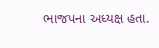ભાજપના અધ્યક્ષ હતા.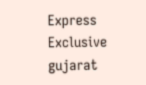Express Exclusive gujarat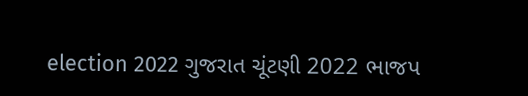election 2022 ગુજરાત ચૂંટણી 2022 ભાજપ